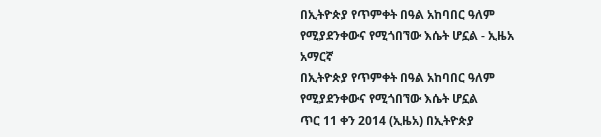በኢትዮጵያ የጥምቀት በዓል አከባበር ዓለም የሚያደንቀውና የሚጎበኘው እሴት ሆኗል - ኢዜአ አማርኛ
በኢትዮጵያ የጥምቀት በዓል አከባበር ዓለም የሚያደንቀውና የሚጎበኘው እሴት ሆኗል
ጥር 11 ቀን 2014 (ኢዜአ) በኢትዮጵያ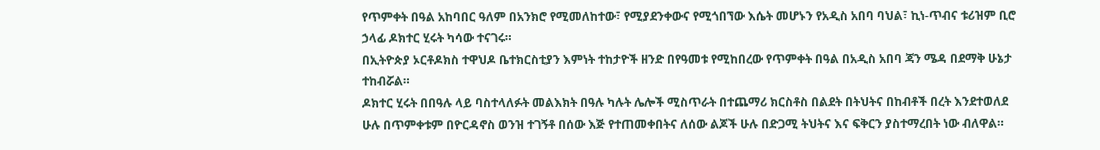የጥምቀት በዓል አከባበር ዓለም በአንክሮ የሚመለከተው፣ የሚያደንቀውና የሚጎበኘው እሴት መሆኑን የአዲስ አበባ ባህል፣ ኪነ-ጥብና ቱሪዝም ቢሮ ኃላፊ ዶክተር ሂሩት ካሳው ተናገሩ።
በኢትዮጵያ ኦርቶዶክስ ተዋህዶ ቤተክርስቲያን እምነት ተከታዮች ዘንድ በየዓመቱ የሚከበረው የጥምቀት በዓል በአዲስ አበባ ጃን ሜዳ በደማቅ ሁኔታ ተከብሯል።
ዶክተር ሂሩት በበዓሉ ላይ ባስተላለፉት መልእክት በዓሉ ካሉት ሌሎች ሚስጥራት በተጨማሪ ክርስቶስ በልደት በትህትና በከብቶች በረት እንደተወለደ ሁሉ በጥምቀቱም በዮርዳኖስ ወንዝ ተገኝቶ በሰው እጅ የተጠመቀበትና ለሰው ልጆች ሁሉ በድጋሚ ትህትና እና ፍቅርን ያስተማረበት ነው ብለዋል።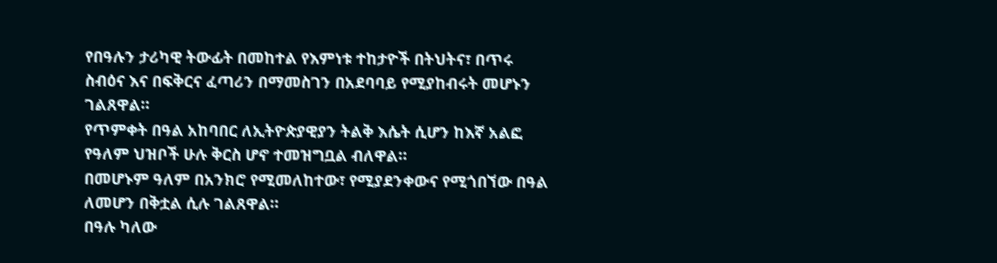የበዓሉን ታሪካዊ ትውፊት በመከተል የእምነቱ ተከታዮች በትህትና፣ በጥሩ ስብዕና እና በፍቅርና ፈጣሪን በማመስገን በአደባባይ የሚያከብሩት መሆኑን ገልጸዋል።
የጥምቀት በዓል አከባበር ለኢትዮጵያዊያን ትልቅ እሴት ሲሆን ከእኛ አልፎ የዓለም ህዝቦች ሁሉ ቅርስ ሆኖ ተመዝግቧል ብለዋል።
በመሆኑም ዓለም በአንክሮ የሚመለከተው፣ የሚያደንቀውና የሚጎበኘው በዓል ለመሆን በቅቷል ሲሉ ገልጸዋል።
በዓሉ ካለው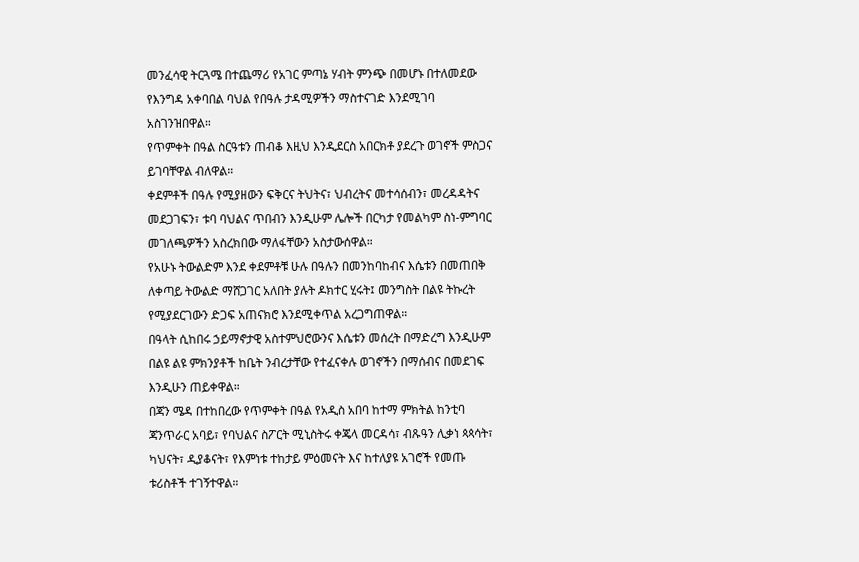መንፈሳዊ ትርጓሜ በተጨማሪ የአገር ምጣኔ ሃብት ምንጭ በመሆኑ በተለመደው የእንግዳ አቀባበል ባህል የበዓሉ ታዳሚዎችን ማስተናገድ እንደሚገባ አስገንዝበዋል።
የጥምቀት በዓል ስርዓቱን ጠብቆ እዚህ እንዲደርስ አበርክቶ ያደረጉ ወገኖች ምስጋና ይገባቸዋል ብለዋል።
ቀደምቶች በዓሉ የሚያዘውን ፍቅርና ትህትና፣ ህብረትና መተሳሰብን፣ መረዳዳትና መደጋገፍን፣ ቱባ ባህልና ጥበብን እንዲሁም ሌሎች በርካታ የመልካም ስነ-ምግባር መገለጫዎችን አስረክበው ማለፋቸውን አስታውሰዋል።
የአሁኑ ትውልድም እንደ ቀደምቶቹ ሁሉ በዓሉን በመንከባከብና እሴቱን በመጠበቅ ለቀጣይ ትውልድ ማሸጋገር አለበት ያሉት ዶክተር ሂሩት፤ መንግስት በልዩ ትኩረት የሚያደርገውን ድጋፍ አጠናክሮ እንደሚቀጥል አረጋግጠዋል።
በዓላት ሲከበሩ ኃይማኖታዊ አስተምህሮውንና እሴቱን መሰረት በማድረግ እንዲሁም በልዩ ልዩ ምክንያቶች ከቤት ንብረታቸው የተፈናቀሉ ወገኖችን በማሰብና በመደገፍ እንዲሁን ጠይቀዋል።
በጃን ሜዳ በተከበረው የጥምቀት በዓል የአዲስ አበባ ከተማ ምክትል ከንቲባ ጃንጥራር አባይ፣ የባህልና ስፖርት ሚኒስትሩ ቀጄላ መርዳሳ፣ ብጹዓን ሊቃነ ጳጳሳት፣ ካህናት፣ ዲያቆናት፣ የእምነቱ ተከታይ ምዕመናት እና ከተለያዩ አገሮች የመጡ ቱሪስቶች ተገኝተዋል።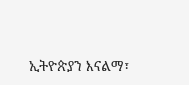ኢትዮጵያን እናልማ፣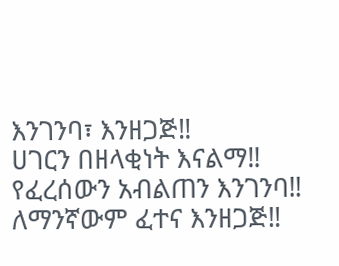እንገንባ፣ እንዘጋጅ‼
ሀገርን በዘላቂነት እናልማ‼
የፈረሰውን አብልጠን እንገንባ‼
ለማንኛውም ፈተና እንዘጋጅ‼